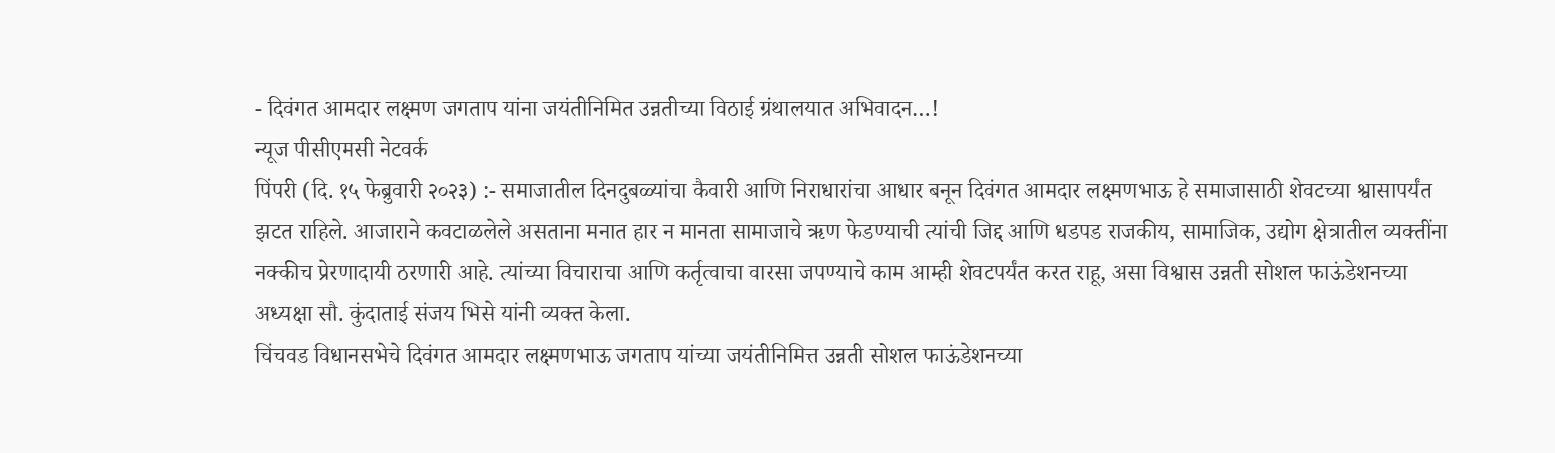- दिवंगत आमदार लक्ष्मण जगताप यांना जयंतीनिमित उन्नतीच्या विठाई ग्रंथालयात अभिवादन…!
न्यूज पीसीएमसी नेटवर्क
पिंपरी (दि. १५ फेब्रुवारी २०२३) :- समाजातील दिनदुबळ्यांचा कैवारी आणि निराधारांचा आधार बनून दिवंगत आमदार लक्ष्मणभाऊ हे समाजासाठी शेवटच्या श्वासापर्यंत झटत राहिले. आजाराने कवटाळलेले असताना मनात हार न मानता सामाजाचे ऋण फेडण्याची त्यांची जिद्द आणि धडपड राजकीय, सामाजिक, उद्योग क्षेत्रातील व्यक्तींना नक्कीच प्रेरणादायी ठरणारी आहे. त्यांच्या विचाराचा आणि कर्तृत्वाचा वारसा जपण्याचे काम आम्ही शेवटपर्यंत करत राहू, असा विश्वास उन्नती सोशल फाऊंडेशनच्या अध्यक्षा सौ. कुंदाताई संजय भिसे यांनी व्यक्त केला.
चिंचवड विधानसभेचे दिवंगत आमदार लक्ष्मणभाऊ जगताप यांच्या जयंतीनिमित्त उन्नती सोशल फाऊंडेशनच्या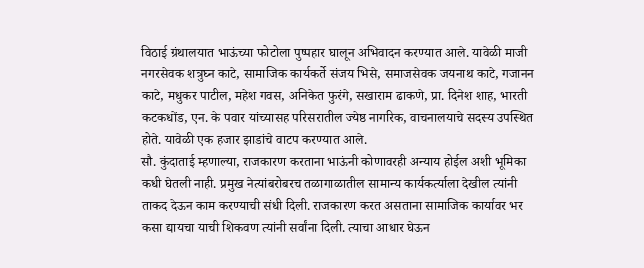विठाई ग्रंथालयात भाऊंच्या फोटोला पुष्पहार घालून अभिवादन करण्यात आले. यावेळी माजी नगरसेवक शत्रुघ्न काटे, सामाजिक कार्यकर्ते संजय भिसे, समाजसेवक जयनाथ काटे, गजानन काटे, मधुकर पाटील, महेश गवस, अनिकेत फुरंगे, सखाराम ढाकणे, प्रा. दिनेश शाह, भारती कटकधोंड, एन. के पवार यांच्यासह परिसरातील ज्येष्ठ नागरिक, वाचनालयाचे सदस्य उपस्थित होते. यावेळी एक हजार झाडांचे वाटप करण्यात आले.
सौ. कुंदाताई म्हणाल्या, राजकारण करताना भाऊंनी कोणावरही अन्याय होईल अशी भूमिका कधी घेतली नाही. प्रमुख नेत्यांबरोबरच तळागाळातील सामान्य कार्यकर्त्याला देखील त्यांनी ताकद देऊन काम करण्याची संधी दिली. राजकारण करत असताना सामाजिक कार्यावर भर कसा द्यायचा याची शिकवण त्यांनी सर्वांना दिली. त्याचा आधार घेऊन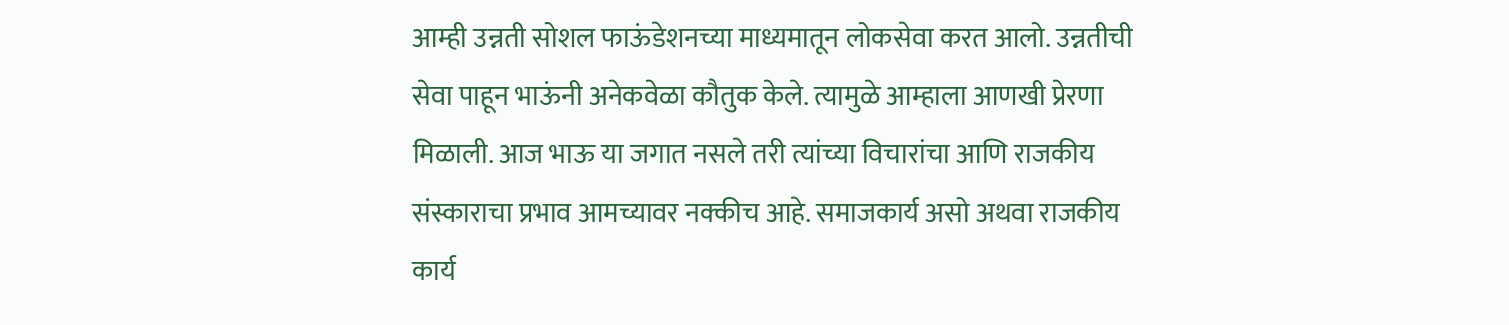आम्ही उन्नती सोशल फाऊंडेशनच्या माध्यमातून लोकसेवा करत आलो. उन्नतीची सेवा पाहून भाऊंनी अनेकवेळा कौतुक केले. त्यामुळे आम्हाला आणखी प्रेरणा मिळाली. आज भाऊ या जगात नसले तरी त्यांच्या विचारांचा आणि राजकीय संस्काराचा प्रभाव आमच्यावर नक्कीच आहे. समाजकार्य असो अथवा राजकीय कार्य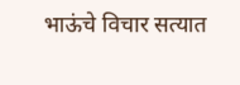भाऊंचे विचार सत्यात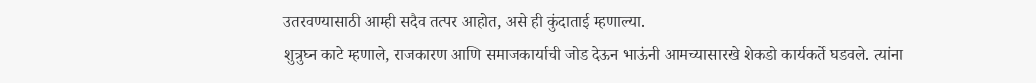उतरवण्यासाठी आम्ही सदैव तत्पर आहोत, असे ही कुंदाताई म्हणाल्या.
शुत्रुघ्न काटे म्हणाले, राजकारण आणि समाजकार्याची जोड देऊन भाऊंनी आमच्यासारखे शेकडो कार्यकर्ते घडवले. त्यांना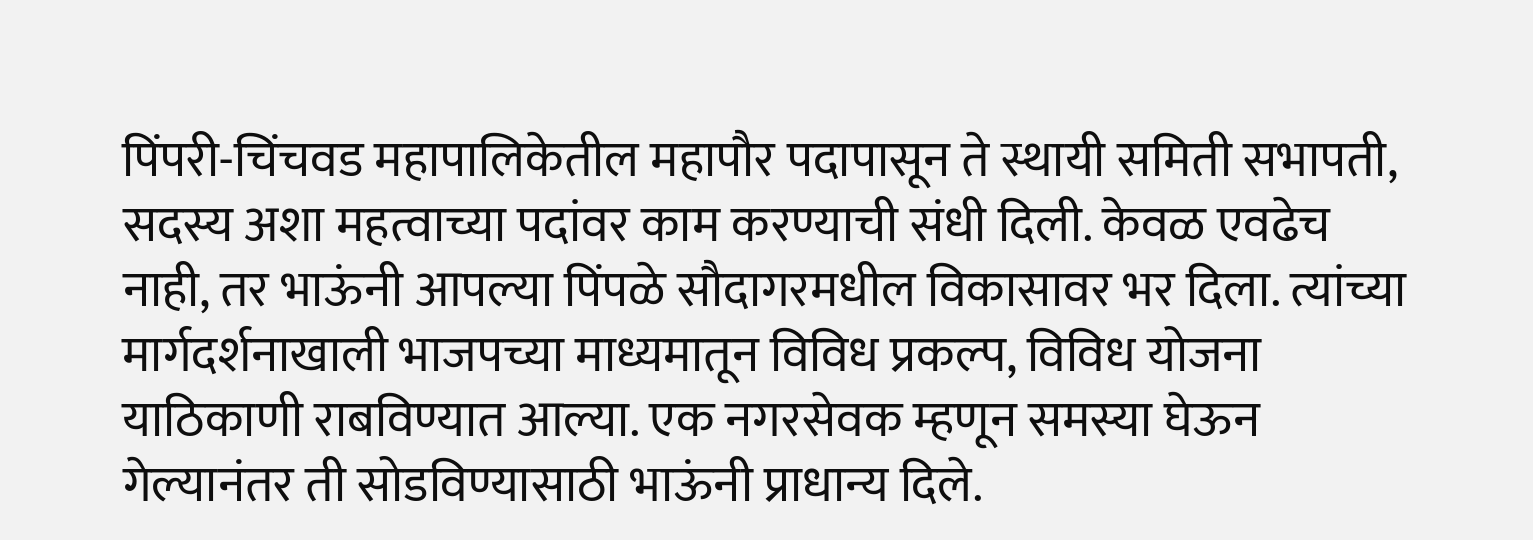पिंपरी-चिंचवड महापालिकेतील महापौर पदापासून ते स्थायी समिती सभापती, सदस्य अशा महत्वाच्या पदांवर काम करण्याची संधी दिली. केवळ एवढेच नाही, तर भाऊंनी आपल्या पिंपळे सौदागरमधील विकासावर भर दिला. त्यांच्या मार्गदर्शनाखाली भाजपच्या माध्यमातून विविध प्रकल्प, विविध योजना याठिकाणी राबविण्यात आल्या. एक नगरसेवक म्हणून समस्या घेऊन गेल्यानंतर ती सोडविण्यासाठी भाऊंनी प्राधान्य दिले.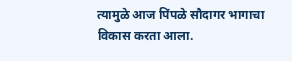त्यामुळे आज पिंपळे सौदागर भागाचा विकास करता आला.